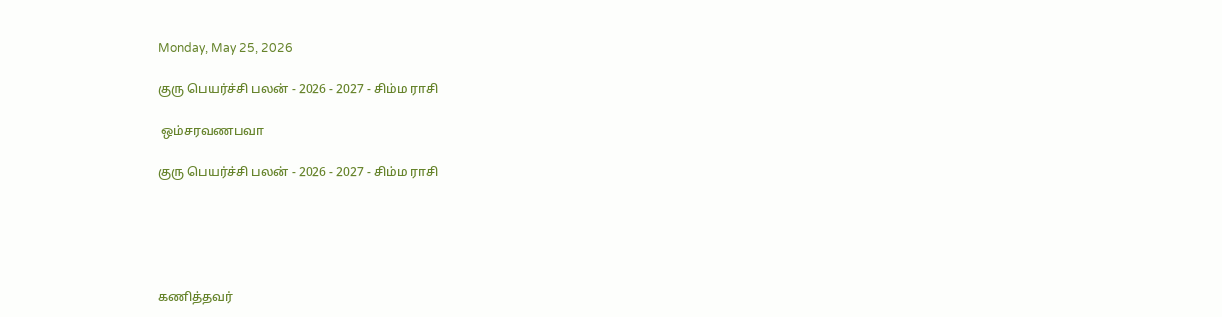Monday, May 25, 2026

குரு பெயர்ச்சி பலன் - 2026 - 2027 - சிம்ம ராசி

 ஒம்சரவணபவா

குரு பெயர்ச்சி பலன் - 2026 - 2027 - சிம்ம ராசி





கணித்தவர்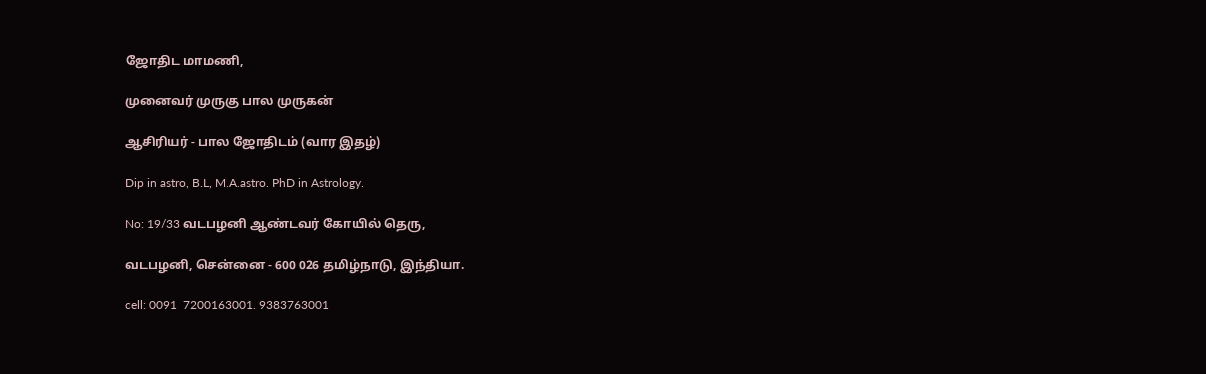ஜோதிட மாமணி,

முனைவர் முருகு பால முருகன்

ஆசிரியர் - பால ஜோதிடம் (வார இதழ்)

Dip in astro, B.L, M.A.astro. PhD in Astrology.

No: 19/33 வடபழனி ஆண்டவர் கோயில் தெரு,

வடபழனி, சென்னை - 600 026 தமிழ்நாடு, இந்தியா.

cell: 0091  7200163001. 9383763001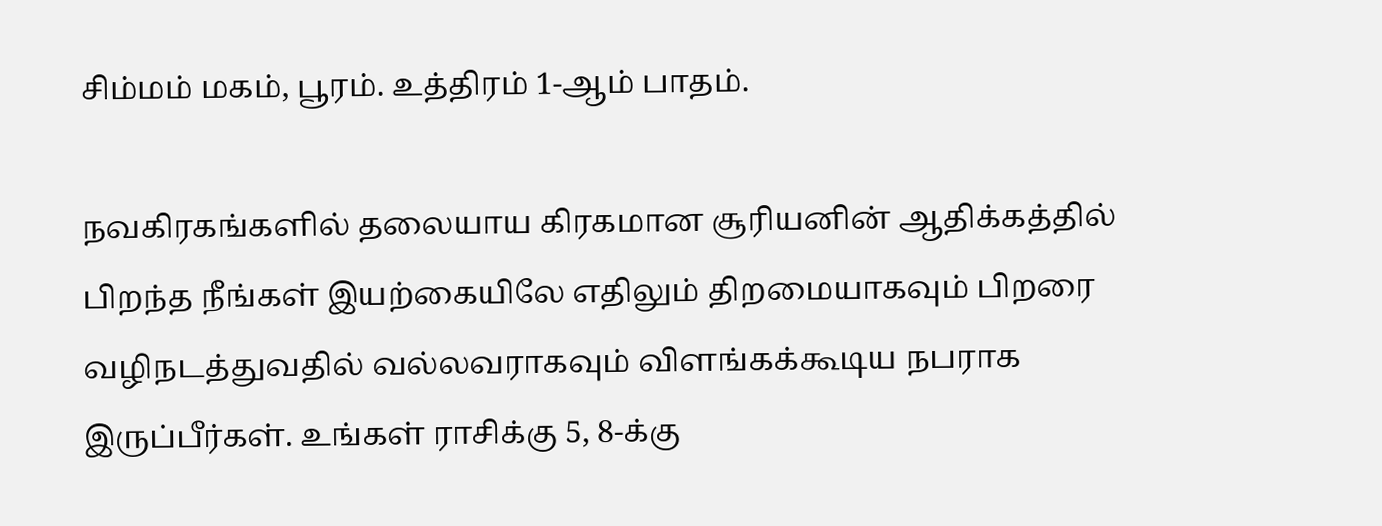சிம்மம் மகம், பூரம். உத்திரம் 1-ஆம் பாதம்.

நவகிரகங்களில் தலையாய கிரகமான சூரியனின் ஆதிக்கத்தில் பிறந்த நீங்கள் இயற்கையிலே எதிலும் திறமையாகவும் பிறரை வழிநடத்துவதில் வல்லவராகவும் விளங்கக்கூடிய நபராக இருப்பீர்கள். உங்கள் ராசிக்கு 5, 8-க்கு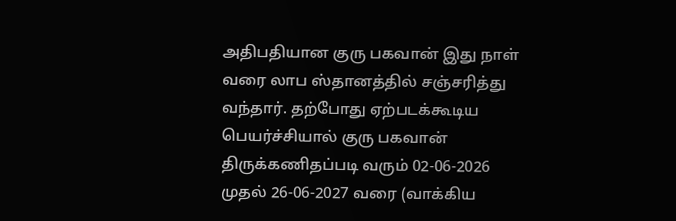அதிபதியான குரு பகவான் இது நாள் வரை லாப ஸ்தானத்தில் சஞ்சரித்து வந்தார். தற்போது ஏற்படக்கூடிய  பெயர்ச்சியால் குரு பகவான் திருக்கணிதப்படி வரும் 02-06-2026 முதல் 26-06-2027 வரை (வாக்கிய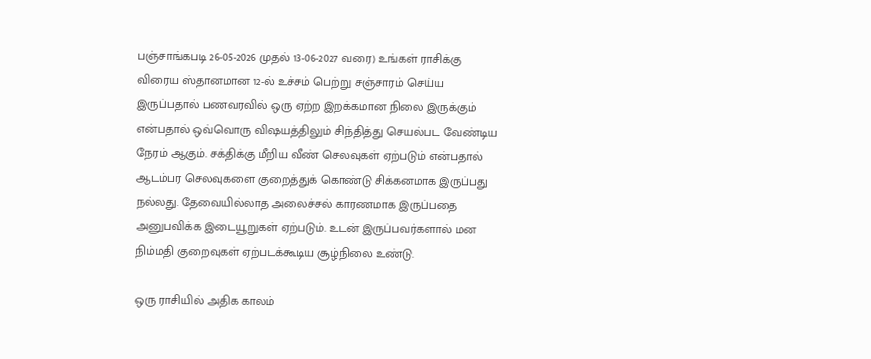பஞ்சாங்கபடி 26-05-2026 முதல் 13-06-2027 வரை) உங்கள் ராசிக்கு விரைய ஸ்தானமான 12-ல் உச்சம் பெற்று சஞ்சாரம் செய்ய இருப்பதால் பணவரவில் ஒரு ஏற்ற இறக்கமான நிலை இருக்கும் என்பதால் ஒவ்வொரு விஷயத்திலும் சிந்தித்து செயல்பட வேண்டிய நேரம் ஆகும். சக்திக்கு மீறிய வீண் செலவுகள் ஏற்படும் என்பதால் ஆடம்பர செலவுகளை குறைத்துக் கொண்டு சிக்கனமாக இருப்பது நல்லது. தேவையில்லாத அலைச்சல் காரணமாக இருப்பதை அனுபவிக்க இடையூறுகள் ஏற்படும். உடன் இருப்பவர்களால் மன நிம்மதி குறைவுகள் ஏற்படக்கூடிய சூழ்நிலை உண்டு.

ஒரு ராசியில் அதிக காலம்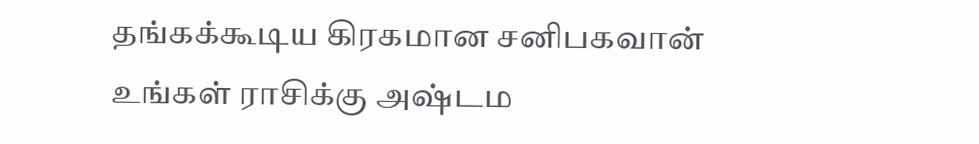தங்கக்கூடிய கிரகமான சனிபகவான் உங்கள் ராசிக்கு அஷ்டம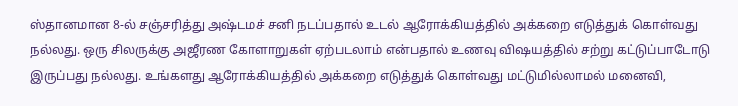ஸ்தானமான 8-ல் சஞ்சரித்து அஷ்டமச் சனி நடப்பதால் உடல் ஆரோக்கியத்தில் அக்கறை எடுத்துக் கொள்வது நல்லது. ஒரு சிலருக்கு அஜீரண கோளாறுகள் ஏற்படலாம் என்பதால் உணவு விஷயத்தில் சற்று கட்டுப்பாடோடு இருப்பது நல்லது. உங்களது ஆரோக்கியத்தில் அக்கறை எடுத்துக் கொள்வது மட்டுமில்லாமல் மனைவி,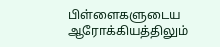பிள்ளைகளுடைய ஆரோக்கியத்திலும்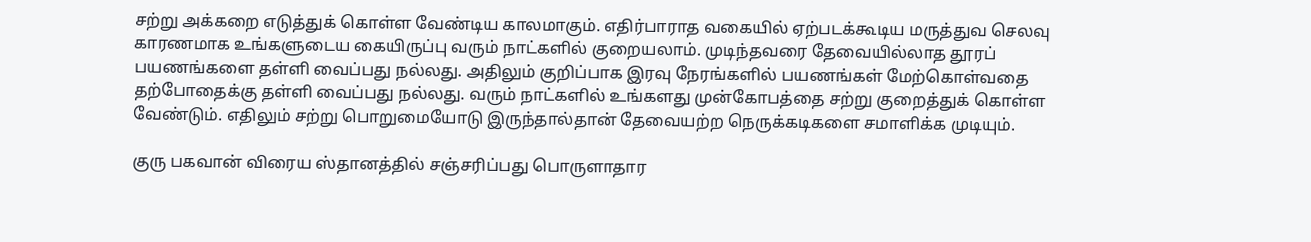சற்று அக்கறை எடுத்துக் கொள்ள வேண்டிய காலமாகும். எதிர்பாராத வகையில் ஏற்படக்கூடிய மருத்துவ செலவு காரணமாக உங்களுடைய கையிருப்பு வரும் நாட்களில் குறையலாம். முடிந்தவரை தேவையில்லாத தூரப் பயணங்களை தள்ளி வைப்பது நல்லது. அதிலும் குறிப்பாக இரவு நேரங்களில் பயணங்கள் மேற்கொள்வதை தற்போதைக்கு தள்ளி வைப்பது நல்லது. வரும் நாட்களில் உங்களது முன்கோபத்தை சற்று குறைத்துக் கொள்ள வேண்டும். எதிலும் சற்று பொறுமையோடு இருந்தால்தான் தேவையற்ற நெருக்கடிகளை சமாளிக்க முடியும்.

குரு பகவான் விரைய ஸ்தானத்தில் சஞ்சரிப்பது பொருளாதார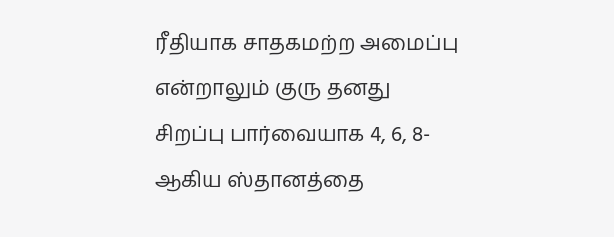ரீதியாக சாதகமற்ற அமைப்பு என்றாலும் குரு தனது சிறப்பு பார்வையாக 4, 6, 8-ஆகிய ஸ்தானத்தை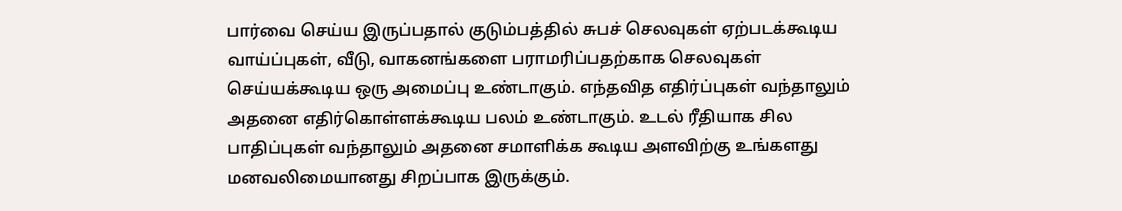பார்வை செய்ய இருப்பதால் குடும்பத்தில் சுபச் செலவுகள் ஏற்படக்கூடிய வாய்ப்புகள், வீடு, வாகனங்களை பராமரிப்பதற்காக செலவுகள் செய்யக்கூடிய ஒரு அமைப்பு உண்டாகும். எந்தவித எதிர்ப்புகள் வந்தாலும் அதனை எதிர்கொள்ளக்கூடிய பலம் உண்டாகும். உடல் ரீதியாக சில பாதிப்புகள் வந்தாலும் அதனை சமாளிக்க கூடிய அளவிற்கு உங்களது மனவலிமையானது சிறப்பாக இருக்கும்.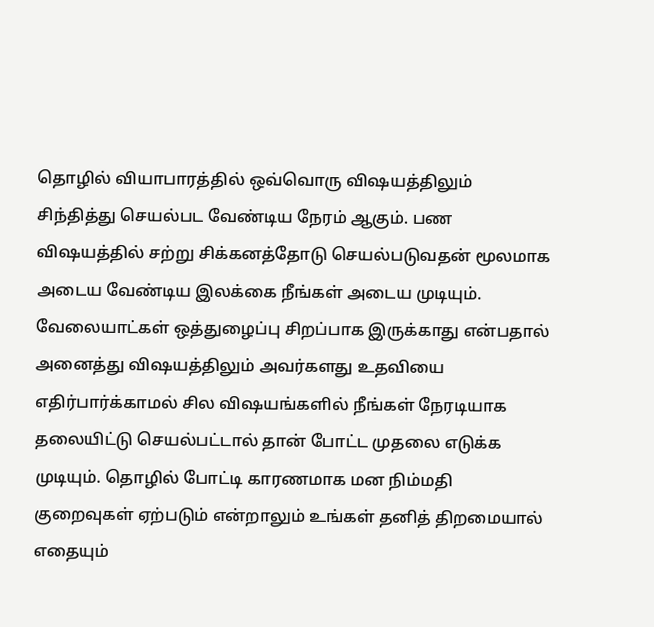தொழில் வியாபாரத்தில் ஒவ்வொரு விஷயத்திலும் சிந்தித்து செயல்பட வேண்டிய நேரம் ஆகும். பண விஷயத்தில் சற்று சிக்கனத்தோடு செயல்படுவதன் மூலமாக அடைய வேண்டிய இலக்கை நீங்கள் அடைய முடியும். வேலையாட்கள் ஒத்துழைப்பு சிறப்பாக இருக்காது என்பதால் அனைத்து விஷயத்திலும் அவர்களது உதவியை எதிர்பார்க்காமல் சில விஷயங்களில் நீங்கள் நேரடியாக தலையிட்டு செயல்பட்டால் தான் போட்ட முதலை எடுக்க முடியும். தொழில் போட்டி காரணமாக மன நிம்மதி குறைவுகள் ஏற்படும் என்றாலும் உங்கள் தனித் திறமையால் எதையும்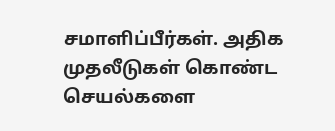சமாளிப்பீர்கள். அதிக முதலீடுகள் கொண்ட செயல்களை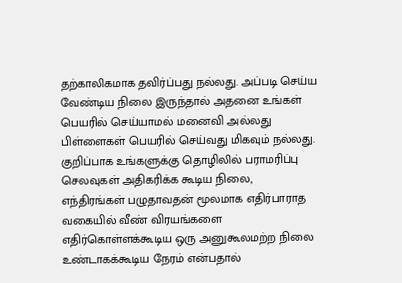தற்காலிகமாக தவிர்ப்பது நல்லது. அப்படி செய்ய வேண்டிய நிலை இருந்தால் அதனை உங்கள் பெயரில் செய்யாமல் மனைவி அல்லது பிள்ளைகள் பெயரில் செய்வது மிகவும் நல்லது. குறிப்பாக உங்களுக்கு தொழிலில் பராமரிப்பு செலவுகள் அதிகரிக்க கூடிய நிலை, எந்திரங்கள் பழுதாவதன் மூலமாக எதிர்பாராத வகையில் வீண் விரயங்களை எதிர்கொள்ளக்கூடிய ஒரு அனுகூலமற்ற நிலை உண்டாகக்கூடிய நேரம் என்பதால்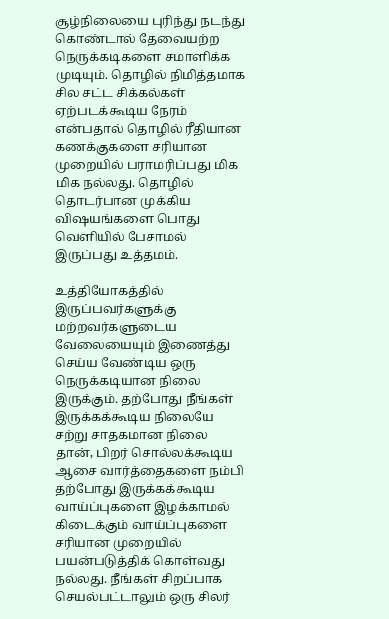சூழ்நிலையை புரிந்து நடந்து கொண்டால் தேவையற்ற நெருக்கடிகளை சமாளிக்க முடியும். தொழில் நிமித்தமாக சில சட்ட சிக்கல்கள் ஏற்படக்கூடிய நேரம் என்பதால் தொழில் ரீதியான கணக்குகளை சரியான முறையில் பராமரிப்பது மிக மிக நல்லது. தொழில் தொடர்பான முக்கிய விஷயங்களை பொது வெளியில் பேசாமல் இருப்பது உத்தமம்.

உத்தியோகத்தில் இருப்பவர்களுக்கு மற்றவர்களுடைய வேலையையும் இணைத்து செய்ய வேண்டிய ஒரு நெருக்கடியான நிலை இருக்கும். தற்போது நீங்கள் இருக்கக்கூடிய நிலையே சற்று சாதகமான நிலை தான், பிறர் சொல்லக்கூடிய ஆசை வார்த்தைகளை நம்பி தற்போது இருக்கக்கூடிய வாய்ப்புகளை இழக்காமல் கிடைக்கும் வாய்ப்புகளை சரியான முறையில் பயன்படுத்திக் கொள்வது நல்லது. நீங்கள் சிறப்பாக செயல்பட்டாலும் ஒரு சிலர்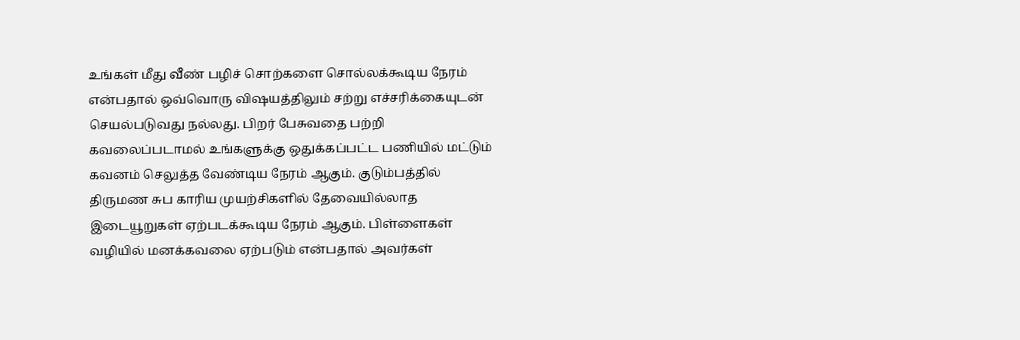உங்கள் மீது வீண் பழிச் சொற்களை சொல்லக்கூடிய நேரம் என்பதால் ஒவ்வொரு விஷயத்திலும் சற்று எச்சரிக்கையுடன் செயல்படுவது நல்லது. பிறர் பேசுவதை பற்றி கவலைப்படாமல் உங்களுக்கு ஒதுக்கப்பட்ட பணியில் மட்டும் கவனம் செலுத்த வேண்டிய நேரம் ஆகும். குடும்பத்தில் திருமண சுப காரிய முயற்சிகளில் தேவையில்லாத இடையூறுகள் ஏற்படக்கூடிய நேரம் ஆகும். பிள்ளைகள் வழியில் மனக்கவலை ஏற்படும் என்பதால் அவர்கள்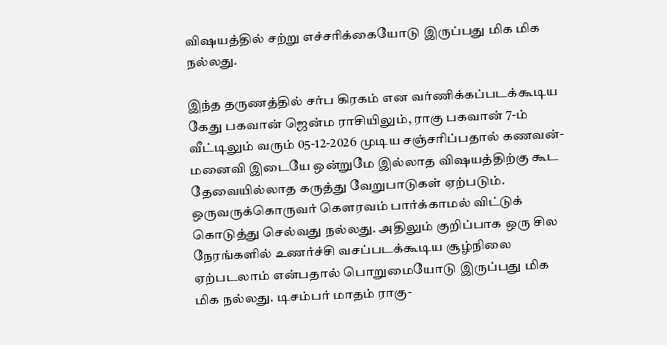விஷயத்தில் சற்று எச்சரிக்கையோடு இருப்பது மிக மிக நல்லது.

இந்த தருணத்தில் சர்ப கிரகம் என வர்ணிக்கப்படக்கூடிய கேது பகவான் ஜென்ம ராசியிலும், ராகு பகவான் 7-ம் வீட்டிலும் வரும் 05-12-2026 முடிய சஞ்சரிப்பதால் கணவன்- மனைவி இடையே ஒன்றுமே இல்லாத விஷயத்திற்கு கூட தேவையில்லாத கருத்து வேறுபாடுகள் ஏற்படும். ஒருவருக்கொருவர் கௌரவம் பார்க்காமல் விட்டுக் கொடுத்து செல்வது நல்லது. அதிலும் குறிப்பாக ஒரு சில நேரங்களில் உணர்ச்சி வசப்படக்கூடிய சூழ்நிலை ஏற்படலாம் என்பதால் பொறுமையோடு இருப்பது மிக மிக நல்லது. டிசம்பர் மாதம் ராகு-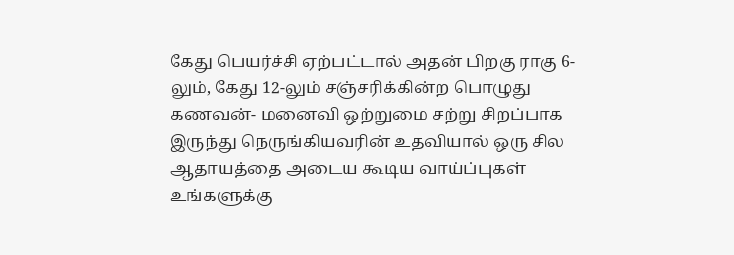கேது பெயர்ச்சி ஏற்பட்டால் அதன் பிறகு ராகு 6-லும், கேது 12-லும் சஞ்சரிக்கின்ற பொழுது கணவன்- மனைவி ஒற்றுமை சற்று சிறப்பாக இருந்து நெருங்கியவரின் உதவியால் ஒரு சில ஆதாயத்தை அடைய கூடிய வாய்ப்புகள் உங்களுக்கு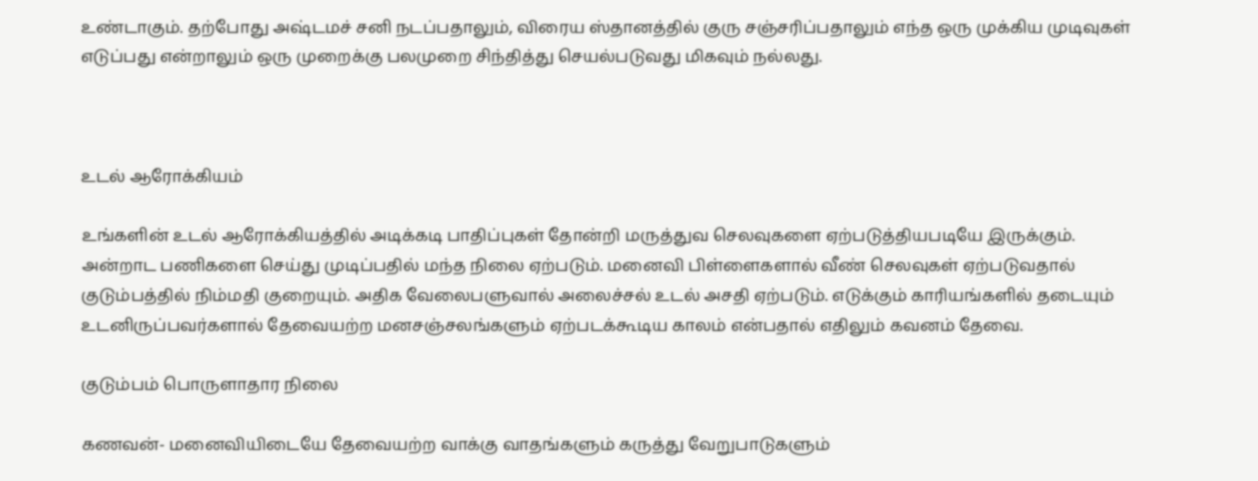உண்டாகும். தற்போது அஷ்டமச் சனி நடப்பதாலும், விரைய ஸ்தானத்தில் குரு சஞ்சரிப்பதாலும் எந்த ஒரு முக்கிய முடிவுகள் எடுப்பது என்றாலும் ஒரு முறைக்கு பலமுறை சிந்தித்து செயல்படுவது மிகவும் நல்லது.



உடல் ஆரோக்கியம்

உங்களின் உடல் ஆரோக்கியத்தில் அடிக்கடி பாதிப்புகள் தோன்றி மருத்துவ செலவுகளை ஏற்படுத்தியபடியே இருக்கும். அன்றாட பணிகளை செய்து முடிப்பதில் மந்த நிலை ஏற்படும். மனைவி பிள்ளைகளால் வீண் செலவுகள் ஏற்படுவதால் குடும்பத்தில் நிம்மதி குறையும். அதிக வேலைபளுவால் அலைச்சல் உடல் அசதி ஏற்படும். எடுக்கும் காரியங்களில் தடையும் உடனிருப்பவர்களால் தேவையற்ற மனசஞ்சலங்களும் ஏற்படக்கூடிய காலம் என்பதால் எதிலும் கவனம் தேவை.

குடும்பம் பொருளாதார நிலை

கணவன்- மனைவியிடையே தேவையற்ற வாக்கு வாதங்களும் கருத்து வேறுபாடுகளும்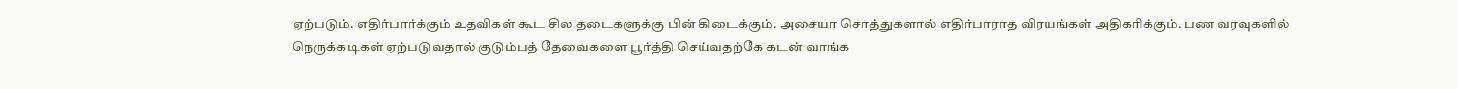ஏற்படும். எதிர்பார்க்கும் உதவிகள் கூட சில தடைகளுக்கு பின் கிடைக்கும். அசையா சொத்துகளால் எதிர்பாராத விரயங்கள் அதிகரிக்கும். பண வரவுகளில் நெருக்கடிகள் ஏற்படுவதால் குடும்பத் தேவைகளை பூர்த்தி செய்வதற்கே கடன் வாங்க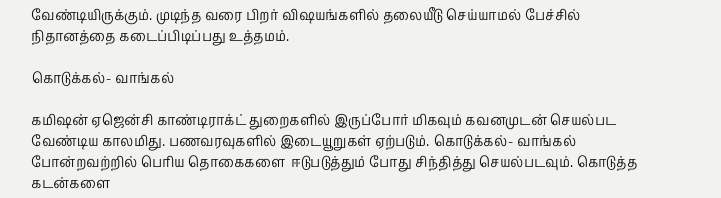வேண்டியிருக்கும். முடிந்த வரை பிறர் விஷயங்களில் தலையீடு செய்யாமல் பேச்சில் நிதானத்தை கடைப்பிடிப்பது உத்தமம்.

கொடுக்கல்- வாங்கல்

கமிஷன் ஏஜென்சி காண்டிராக்ட் துறைகளில் இருப்போர் மிகவும் கவனமுடன் செயல்பட வேண்டிய காலமிது. பணவரவுகளில் இடையூறுகள் ஏற்படும். கொடுக்கல்- வாங்கல் போன்றவற்றில் பெரிய தொகைகளை  ஈடுபடுத்தும் போது சிந்தித்து செயல்படவும். கொடுத்த கடன்களை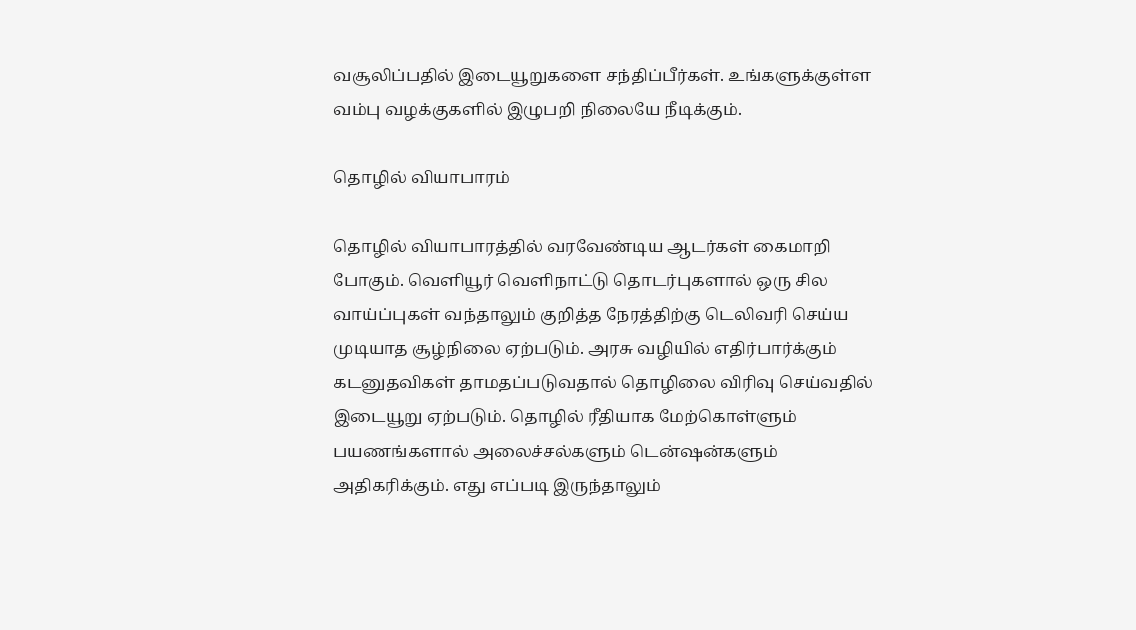வசூலிப்பதில் இடையூறுகளை சந்திப்பீர்கள். உங்களுக்குள்ள வம்பு வழக்குகளில் இழுபறி நிலையே நீடிக்கும்.

தொழில் வியாபாரம்

தொழில் வியாபாரத்தில் வரவேண்டிய ஆடர்கள் கைமாறி போகும். வெளியூர் வெளிநாட்டு தொடர்புகளால் ஒரு சில வாய்ப்புகள் வந்தாலும் குறித்த நேரத்திற்கு டெலிவரி செய்ய முடியாத சூழ்நிலை ஏற்படும். அரசு வழியில் எதிர்பார்க்கும் கடனுதவிகள் தாமதப்படுவதால் தொழிலை விரிவு செய்வதில் இடையூறு ஏற்படும். தொழில் ரீதியாக மேற்கொள்ளும் பயணங்களால் அலைச்சல்களும் டென்ஷன்களும் அதிகரிக்கும். எது எப்படி இருந்தாலும்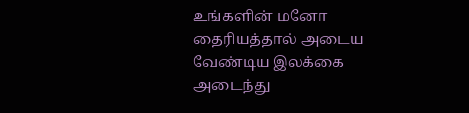உங்களின் மனோ தைரியத்தால் அடைய வேண்டிய இலக்கை அடைந்து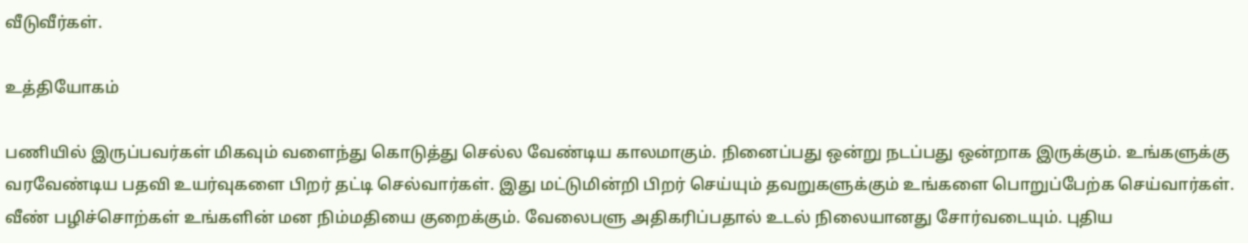வீடுவீர்கள்.

உத்தியோகம்

பணியில் இருப்பவர்கள் மிகவும் வளைந்து கொடுத்து செல்ல வேண்டிய காலமாகும். நினைப்பது ஒன்று நடப்பது ஒன்றாக இருக்கும். உங்களுக்கு வரவேண்டிய பதவி உயர்வுகளை பிறர் தட்டி செல்வார்கள். இது மட்டுமின்றி பிறர் செய்யும் தவறுகளுக்கும் உங்களை பொறுப்பேற்க செய்வார்கள். வீண் பழிச்சொற்கள் உங்களின் மன நிம்மதியை குறைக்கும். வேலைபளு அதிகரிப்பதால் உடல் நிலையானது சோர்வடையும். புதிய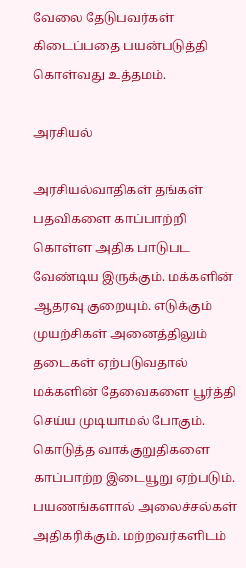வேலை தேடுபவர்கள் கிடைப்பதை பயன்படுத்தி கொள்வது உத்தமம்.

அரசியல்

அரசியல்வாதிகள் தங்கள் பதவிகளை காப்பாற்றி கொள்ள அதிக பாடுபட வேண்டிய இருக்கும். மக்களின் ஆதரவு குறையும். எடுக்கும் முயற்சிகள் அனைத்திலும் தடைகள் ஏற்படுவதால் மக்களின் தேவைகளை பூர்த்தி செய்ய முடியாமல் போகும். கொடுத்த வாக்குறுதிகளை காப்பாற்ற இடையூறு ஏற்படும். பயணங்களால் அலைச்சல்கள் அதிகரிக்கும். மற்றவர்களிடம்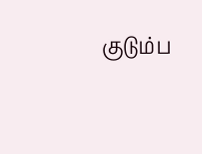குடும்ப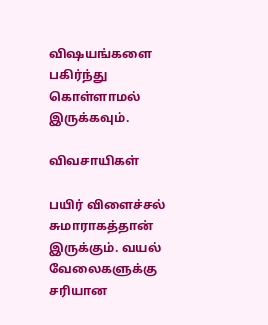விஷயங்களை பகிர்ந்து கொள்ளாமல் இருக்கவும்.

விவசாயிகள்

பயிர் விளைச்சல் சுமாராகத்தான் இருக்கும். வயல் வேலைகளுக்கு சரியான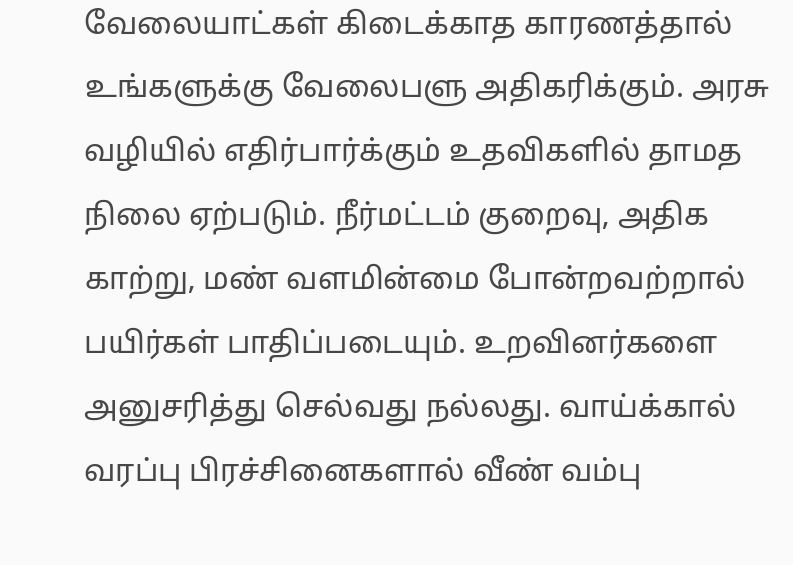வேலையாட்கள் கிடைக்காத காரணத்தால் உங்களுக்கு வேலைபளு அதிகரிக்கும். அரசு வழியில் எதிர்பார்க்கும் உதவிகளில் தாமத நிலை ஏற்படும். நீர்மட்டம் குறைவு, அதிக காற்று, மண் வளமின்மை போன்றவற்றால் பயிர்கள் பாதிப்படையும். உறவினர்களை அனுசரித்து செல்வது நல்லது. வாய்க்கால் வரப்பு பிரச்சினைகளால் வீண் வம்பு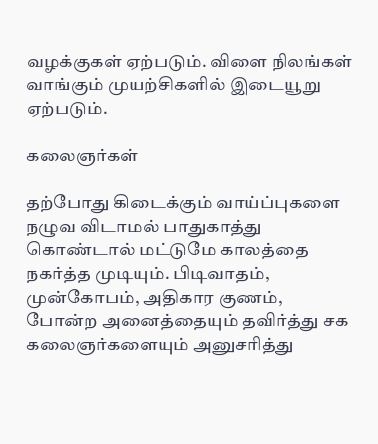வழக்குகள் ஏற்படும். விளை நிலங்கள் வாங்கும் முயற்சிகளில் இடையூறு ஏற்படும்.

கலைஞர்கள்

தற்போது கிடைக்கும் வாய்ப்புகளை நழுவ விடாமல் பாதுகாத்து கொண்டால் மட்டுமே காலத்தை நகர்த்த முடியும். பிடிவாதம், முன்கோபம், அதிகார குணம், போன்ற அனைத்தையும் தவிர்த்து சக கலைஞர்களையும் அனுசரித்து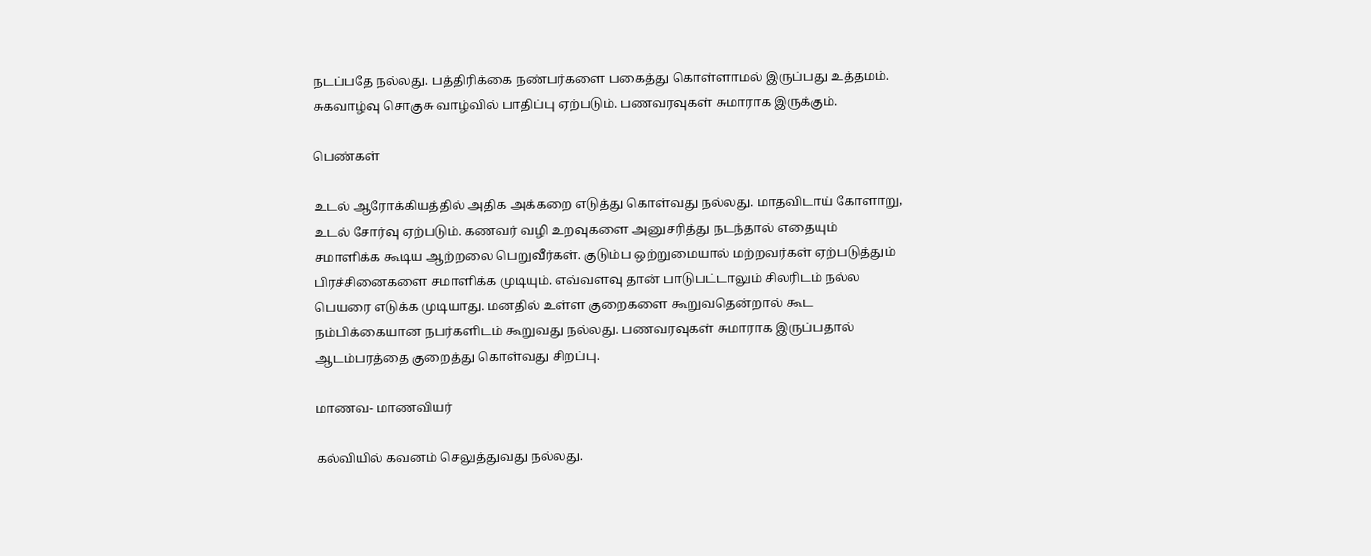நடப்பதே நல்லது. பத்திரிக்கை நண்பர்களை பகைத்து கொள்ளாமல் இருப்பது உத்தமம். சுகவாழ்வு சொகுசு வாழ்வில் பாதிப்பு ஏற்படும். பணவரவுகள் சுமாராக இருக்கும்.

பெண்கள்

உடல் ஆரோக்கியத்தில் அதிக அக்கறை எடுத்து கொள்வது நல்லது. மாதவிடாய் கோளாறு, உடல் சோர்வு ஏற்படும். கணவர் வழி உறவுகளை அனுசரித்து நடந்தால் எதையும் சமாளிக்க கூடிய ஆற்றலை பெறுவீர்கள். குடும்ப ஒற்றுமையால் மற்றவர்கள் ஏற்படுத்தும் பிரச்சினைகளை சமாளிக்க முடியும். எவ்வளவு தான் பாடுபட்டாலும் சிலரிடம் நல்ல பெயரை எடுக்க முடியாது. மனதில் உள்ள குறைகளை கூறுவதென்றால் கூட நம்பிக்கையான நபர்களிடம் கூறுவது நல்லது. பணவரவுகள் சுமாராக இருப்பதால் ஆடம்பரத்தை குறைத்து கொள்வது சிறப்பு.

மாணவ- மாணவியர்

கல்வியில் கவனம் செலுத்துவது நல்லது.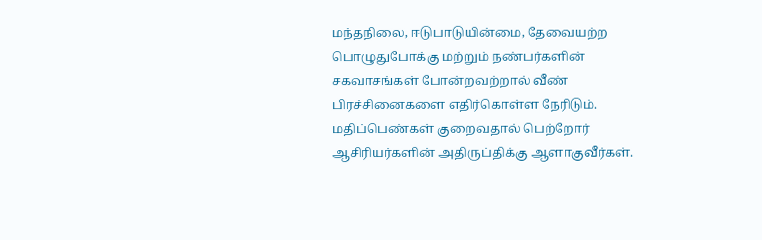மந்தநிலை, ஈடுபாடுயின்மை, தேவையற்ற பொழுதுபோக்கு மற்றும் நண்பர்களின் சகவாசங்கள் போன்றவற்றால் வீண் பிரச்சினைகளை எதிர்கொள்ள நேரிடும். மதிப்பெண்கள் குறைவதால் பெற்றோர் ஆசிரியர்களின் அதிருப்திக்கு ஆளாகுவீர்கள்.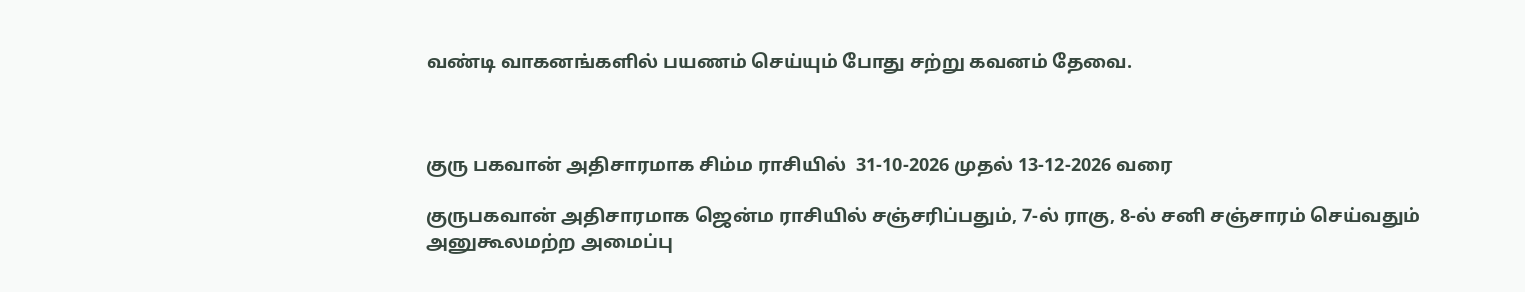வண்டி வாகனங்களில் பயணம் செய்யும் போது சற்று கவனம் தேவை.



குரு பகவான் அதிசாரமாக சிம்ம ராசியில்  31-10-2026 முதல் 13-12-2026 வரை

குருபகவான் அதிசாரமாக ஜென்ம ராசியில் சஞ்சரிப்பதும், 7-ல் ராகு, 8-ல் சனி சஞ்சாரம் செய்வதும் அனுகூலமற்ற அமைப்பு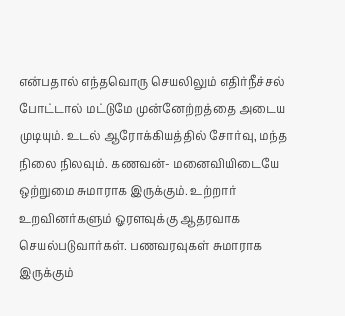என்பதால் எந்தவொரு செயலிலும் எதிர்நீச்சல் போட்டால் மட்டுமே முன்னேற்றத்தை அடைய முடியும். உடல் ஆரோக்கியத்தில் சோர்வு, மந்த நிலை நிலவும். கணவன்- மனைவியிடையே ஒற்றுமை சுமாராக இருக்கும். உற்றார் உறவினர்களும் ஓரளவுக்கு ஆதரவாக செயல்படுவார்கள். பணவரவுகள் சுமாராக இருக்கும்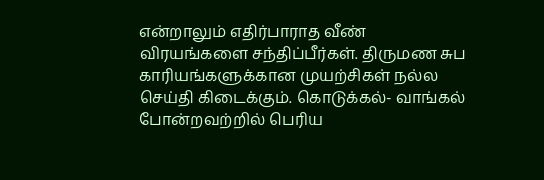என்றாலும் எதிர்பாராத வீண் விரயங்களை சந்திப்பீர்கள். திருமண சுப காரியங்களுக்கான முயற்சிகள் நல்ல செய்தி கிடைக்கும். கொடுக்கல்- வாங்கல் போன்றவற்றில் பெரிய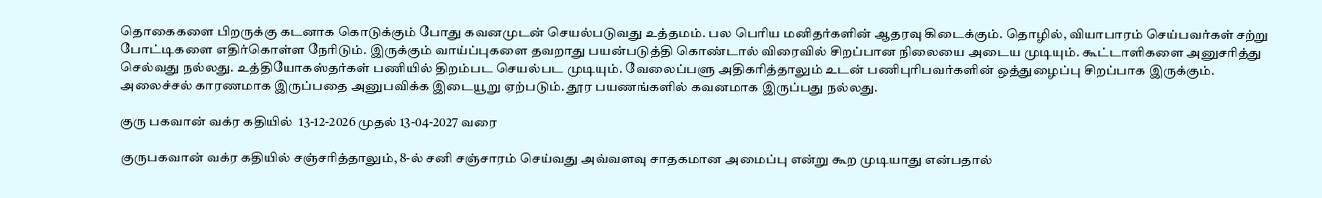தொகைகளை பிறருக்கு கடனாக கொடுக்கும் போது கவனமுடன் செயல்படுவது உத்தமம். பல பெரிய மனிதர்களின் ஆதரவு கிடைக்கும். தொழில், வியாபாரம் செய்பவர்கள் சற்று போட்டிகளை எதிர்கொள்ள நேரிடும். இருக்கும் வாய்ப்புகளை தவறாது பயன்படுத்தி கொண்டால் விரைவில் சிறப்பான நிலையை அடைய முடியும். கூட்டாளிகளை அனுசரித்து செல்வது நல்லது. உத்தியோகஸ்தர்கள் பணியில் திறம்பட செயல்பட முடியும். வேலைப்பளு அதிகரித்தாலும் உடன் பணிபுரிபவர்களின் ஒத்துழைப்பு சிறப்பாக இருக்கும். அலைச்சல் காரணமாக இருப்பதை அனுபவிக்க இடையூறு ஏற்படும். தூர பயணங்களில் கவனமாக இருப்பது நல்லது.

குரு பகவான் வக்ர கதியில்  13-12-2026 முதல் 13-04-2027 வரை

குருபகவான் வக்ர கதியில் சஞ்சரித்தாலும், 8-ல் சனி சஞ்சாரம் செய்வது அவ்வளவு சாதகமான அமைப்பு என்று கூற முடியாது என்பதால்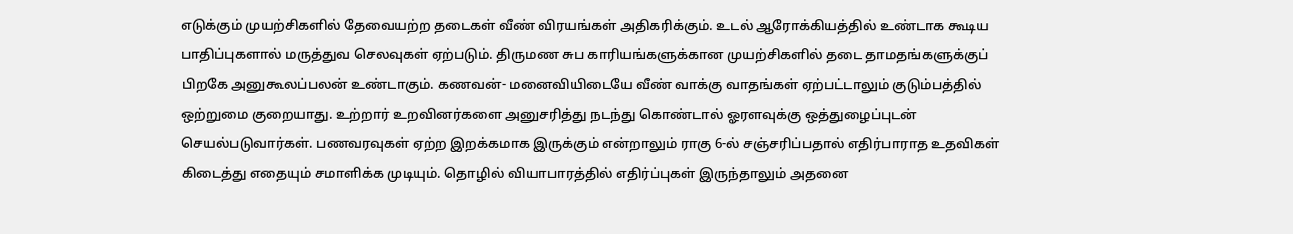எடுக்கும் முயற்சிகளில் தேவையற்ற தடைகள் வீண் விரயங்கள் அதிகரிக்கும். உடல் ஆரோக்கியத்தில் உண்டாக கூடிய பாதிப்புகளால் மருத்துவ செலவுகள் ஏற்படும். திருமண சுப காரியங்களுக்கான முயற்சிகளில் தடை தாமதங்களுக்குப் பிறகே அனுகூலப்பலன் உண்டாகும். கணவன்- மனைவியிடையே வீண் வாக்கு வாதங்கள் ஏற்பட்டாலும் குடும்பத்தில் ஒற்றுமை குறையாது. உற்றார் உறவினர்களை அனுசரித்து நடந்து கொண்டால் ஓரளவுக்கு ஒத்துழைப்புடன் செயல்படுவார்கள். பணவரவுகள் ஏற்ற இறக்கமாக இருக்கும் என்றாலும் ராகு 6-ல் சஞ்சரிப்பதால் எதிர்பாராத உதவிகள் கிடைத்து எதையும் சமாளிக்க முடியும். தொழில் வியாபாரத்தில் எதிர்ப்புகள் இருந்தாலும் அதனை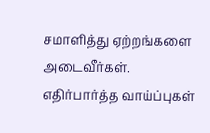சமாளித்து ஏற்றங்களை அடைவீர்கள். எதிர்பார்த்த வாய்ப்புகள்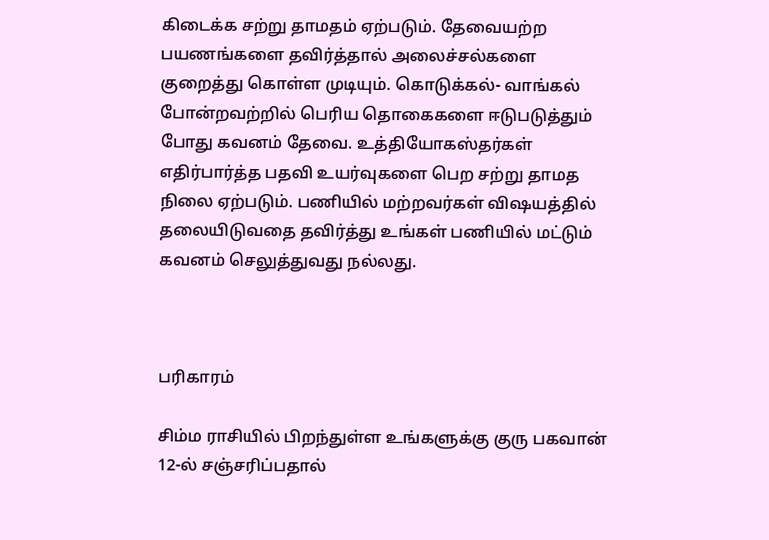கிடைக்க சற்று தாமதம் ஏற்படும். தேவையற்ற பயணங்களை தவிர்த்தால் அலைச்சல்களை குறைத்து கொள்ள முடியும். கொடுக்கல்- வாங்கல் போன்றவற்றில் பெரிய தொகைகளை ஈடுபடுத்தும் போது கவனம் தேவை. உத்தியோகஸ்தர்கள் எதிர்பார்த்த பதவி உயர்வுகளை பெற சற்று தாமத நிலை ஏற்படும். பணியில் மற்றவர்கள் விஷயத்தில் தலையிடுவதை தவிர்த்து உங்கள் பணியில் மட்டும் கவனம் செலுத்துவது நல்லது.



பரிகாரம்

சிம்ம ராசியில் பிறந்துள்ள உங்களுக்கு குரு பகவான் 12-ல் சஞ்சரிப்பதால்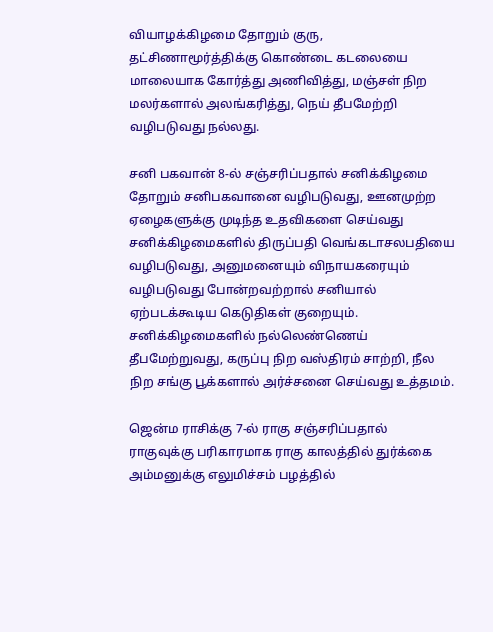வியாழக்கிழமை தோறும் குரு, தட்சிணாமூர்த்திக்கு கொண்டை கடலையை மாலையாக கோர்த்து அணிவித்து, மஞ்சள் நிற மலர்களால் அலங்கரித்து, நெய் தீபமேற்றி வழிபடுவது நல்லது.

சனி பகவான் 8-ல் சஞ்சரிப்பதால் சனிக்கிழமை தோறும் சனிபகவானை வழிபடுவது, ஊனமுற்ற ஏழைகளுக்கு முடிந்த உதவிகளை செய்வது சனிக்கிழமைகளில் திருப்பதி வெங்கடாசலபதியை வழிபடுவது, அனுமனையும் விநாயகரையும் வழிபடுவது போன்றவற்றால் சனியால் ஏற்படக்கூடிய கெடுதிகள் குறையும். சனிக்கிழமைகளில் நல்லெண்ணெய் தீபமேற்றுவது, கருப்பு நிற வஸ்திரம் சாற்றி, நீல நிற சங்கு பூக்களால் அர்ச்சனை செய்வது உத்தமம்.

ஜென்ம ராசிக்கு 7-ல் ராகு சஞ்சரிப்பதால் ராகுவுக்கு பரிகாரமாக ராகு காலத்தில் துர்க்கை அம்மனுக்கு எலுமிச்சம் பழத்தில்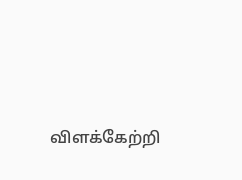விளக்கேற்றி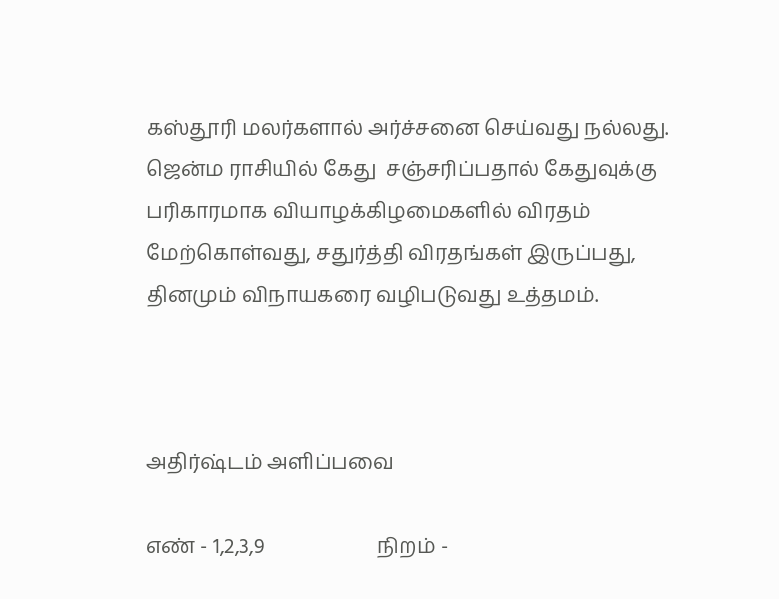கஸ்தூரி மலர்களால் அர்ச்சனை செய்வது நல்லது. ஜென்ம ராசியில் கேது  சஞ்சரிப்பதால் கேதுவுக்கு பரிகாரமாக வியாழக்கிழமைகளில் விரதம் மேற்கொள்வது, சதுர்த்தி விரதங்கள் இருப்பது, தினமும் விநாயகரை வழிபடுவது உத்தமம்.



அதிர்ஷ்டம் அளிப்பவை

எண் - 1,2,3,9                      நிறம் -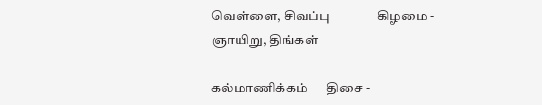வெள்ளை, சிவப்பு               கிழமை - ஞாயிறு, திங்கள்

கல்மாணிக்கம்      திசை -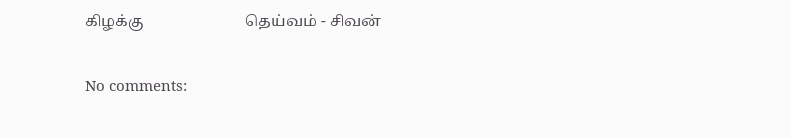கிழக்கு                          தெய்வம் - சிவன்

No comments: